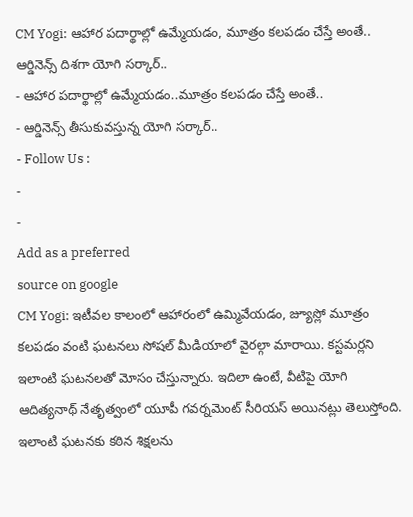CM Yogi: ఆహార పదార్థాల్లో ఉమ్మేయడం, మూత్రం కలపడం చేస్తే అంతే.. ఆర్డినెన్స్ దిశగా యోగి సర్కార్..
- ఆహార పదార్థాల్లో ఉమ్మేయడం..మూత్రం కలపడం చేస్తే అంతే..
- ఆర్డినెన్స్ తీసుకువస్తున్న యోగి సర్కార్..
- Follow Us :
-
-
Add as a preferred
source on google
CM Yogi: ఇటీవల కాలంలో ఆహారంలో ఉమ్మివేయడం, జ్యూస్లో మూత్రం కలపడం వంటి ఘటనలు సోషల్ మీడియాలో వైరల్గా మారాయి. కస్టమర్లని ఇలాంటి ఘటనలతో మోసం చేస్తున్నారు. ఇదిలా ఉంటే, వీటిపై యోగి ఆదిత్యనాథ్ నేతృత్వంలో యూపీ గవర్నమెంట్ సీరియస్ అయినట్లు తెలుస్తోంది.
ఇలాంటి ఘటనకు కఠిన శిక్షలను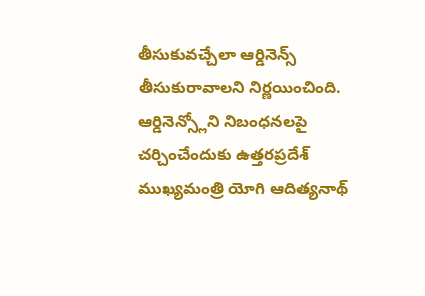తీసుకువచ్చేలా ఆర్డినెన్స్ తీసుకురావాలని నిర్ణయించింది. ఆర్డినెన్స్లోని నిబంధనలపై చర్చించేందుకు ఉత్తరప్రదేశ్ ముఖ్యమంత్రి యోగి ఆదిత్యనాథ్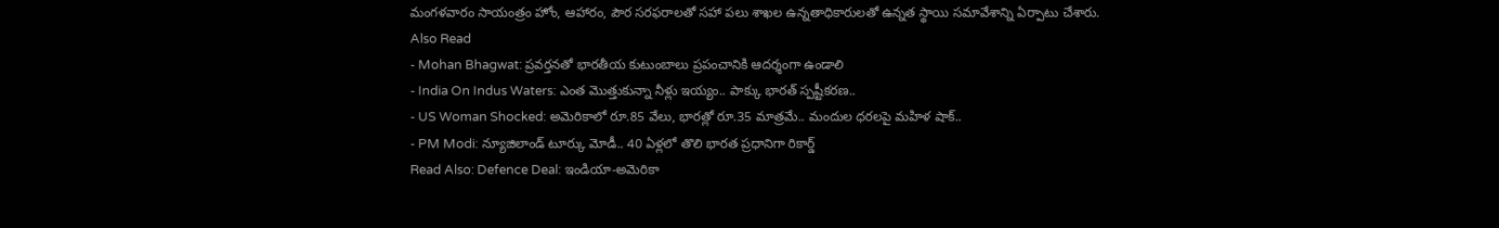మంగళవారం సాయంత్రం హోం, ఆహారం, పౌర సరఫరాలతో సహా పలు శాఖల ఉన్నతాధికారులతో ఉన్నత స్థాయి సమావేశాన్ని ఏర్పాటు చేశారు.
Also Read
- Mohan Bhagwat: ప్రవర్తనతో భారతీయ కుటుంబాలు ప్రపంచానికి ఆదర్శంగా ఉండాలి
- India On Indus Waters: ఎంత మొత్తుకున్నా నీళ్లు ఇయ్యం.. పాక్కు భారత్ స్పష్టీకరణ..
- US Woman Shocked: అమెరికాలో రూ.85 వేలు, భారత్లో రూ.35 మాత్రమే.. మందుల ధరలపై మహిళ షాక్..
- PM Modi: న్యూజిలాండ్ టూర్కు మోడీ.. 40 ఏళ్లలో తొలి భారత ప్రధానిగా రికార్డ్
Read Also: Defence Deal: ఇండియా-అమెరికా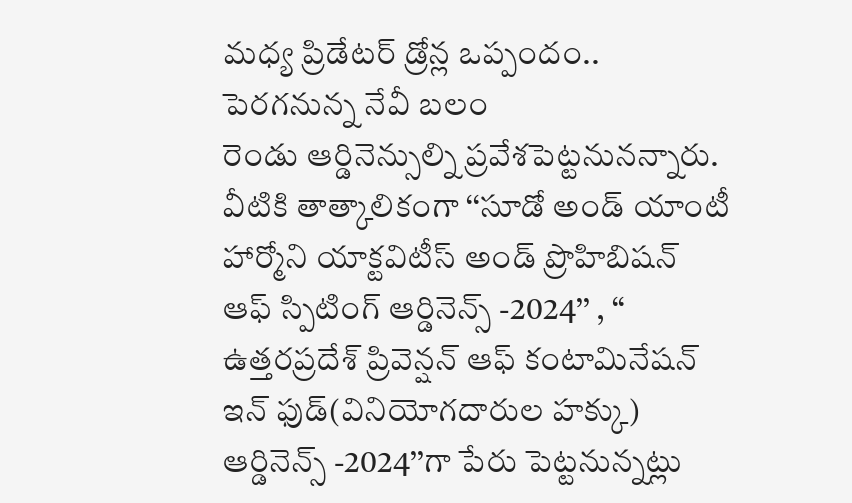మధ్య ప్రిడేటర్ డ్రోన్ల ఒప్పందం.. పెరగనున్న నేవీ బలం
రెండు ఆర్డినెన్సుల్ని ప్రవేశపెట్టనునన్నారు. వీటికి తాత్కాలికంగా ‘‘సూడో అండ్ యాంటీ హార్మోని యాక్టవిటీస్ అండ్ ప్రొహిబిషన్ ఆఫ్ స్పిటింగ్ ఆర్డినెన్స్ -2024’’ , ‘‘ ఉత్తరప్రదేశ్ ప్రివెన్షన్ ఆఫ్ కంటామినేషన్ ఇన్ ఫుడ్(వినియోగదారుల హక్కు) ఆర్డినెన్స్ -2024’’గా పేరు పెట్టనున్నట్లు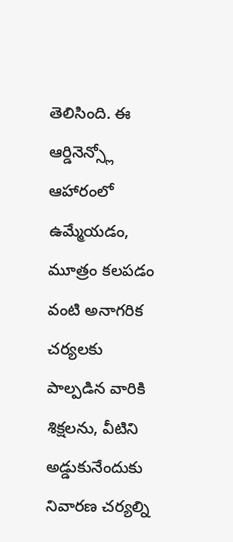తెలిసింది. ఈ ఆర్డినెన్స్లో ఆహారంలో ఉమ్మేయడం, మూత్రం కలపడం వంటి అనాగరిక చర్యలకు పాల్పడిన వారికి శిక్షలను, వీటిని అడ్డుకునేందుకు నివారణ చర్యల్ని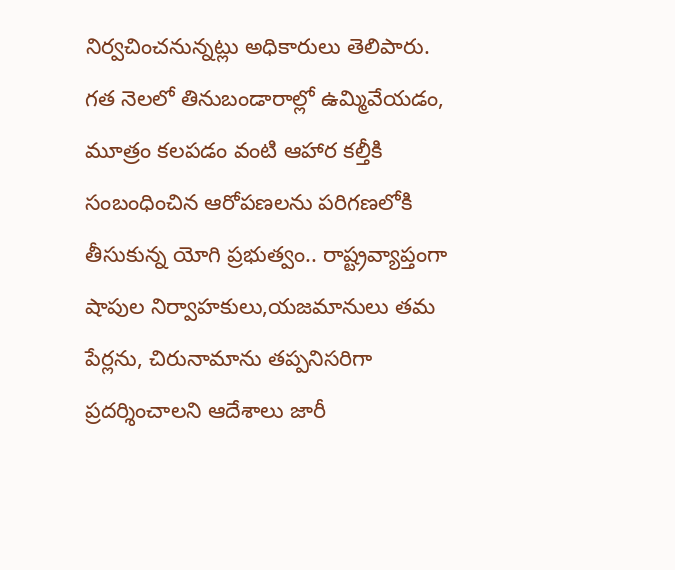నిర్వచించనున్నట్లు అధికారులు తెలిపారు.
గత నెలలో తినుబండారాల్లో ఉమ్మివేయడం, మూత్రం కలపడం వంటి ఆహార కల్తీకి సంబంధించిన ఆరోపణలను పరిగణలోకి తీసుకున్న యోగి ప్రభుత్వం.. రాష్ట్రవ్యాప్తంగా షాపుల నిర్వాహకులు,యజమానులు తమ పేర్లను, చిరునామాను తప్పనిసరిగా ప్రదర్శించాలని ఆదేశాలు జారీ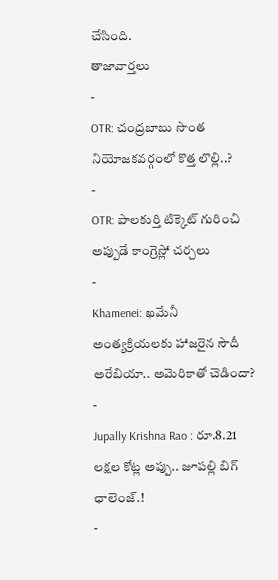చేసింది.
తాజావార్తలు
-
OTR: చంద్రబాబు సొంత నియోజకవర్గంలో కొత్త లొల్లి..?
-
OTR: పాలకుర్తి టిక్కెట్ గురించి అప్పుడే కాంగ్రెస్లో చర్చలు
-
Khamenei: ఖమేనీ అంత్యక్రియలకు హాజరైన సౌదీ అరేబియా.. అమెరికాతో చెడిందా?
-
Jupally Krishna Rao : రూ.8.21 లక్షల కోట్ల అప్పు.. జూపల్లి బిగ్ ఛాలెంజ్.!
-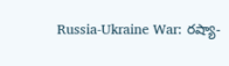Russia-Ukraine War: రష్యా-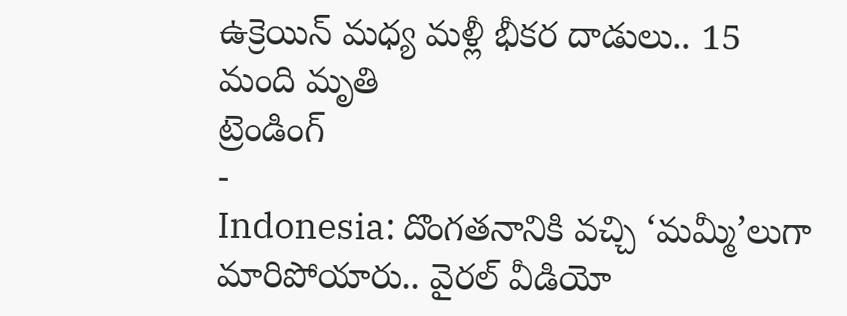ఉక్రెయిన్ మధ్య మళ్లీ భీకర దాడులు.. 15 మంది మృతి
ట్రెండింగ్
-
Indonesia: దొంగతనానికి వచ్చి ‘మమ్మీ’లుగా మారిపోయారు.. వైరల్ వీడియో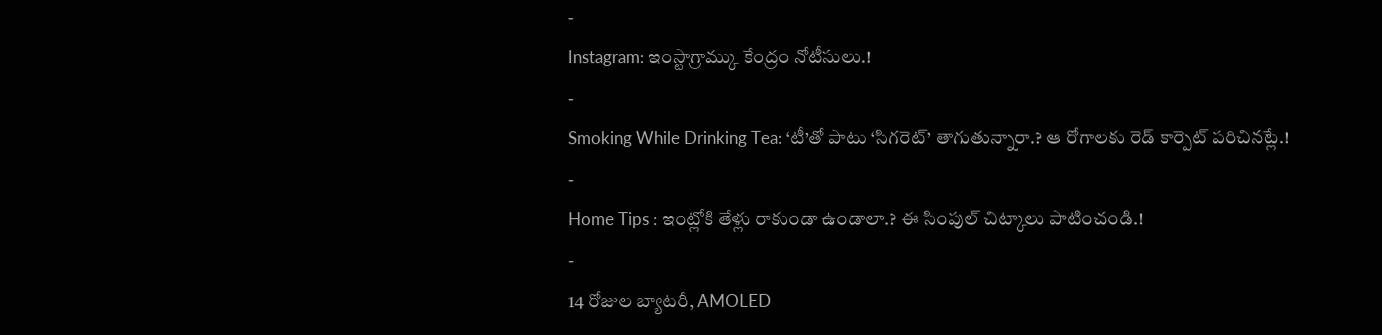-
Instagram: ఇంస్టాగ్రామ్కు కేంద్రం నోటీసులు.!
-
Smoking While Drinking Tea: ‘టీ’తో పాటు ‘సిగరెట్’ తాగుతున్నారా.? ఆ రోగాలకు రెడ్ కార్పెట్ పరిచినట్లే.!
-
Home Tips : ఇంట్లోకి తేళ్లు రాకుండా ఉండాలా.? ఈ సింపుల్ చిట్కాలు పాటించండి.!
-
14 రోజుల బ్యాటరీ, AMOLED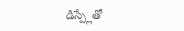డిస్ప్లేతో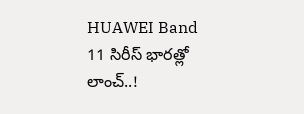HUAWEI Band 11 సిరీస్ భారత్లో లాంచ్..!